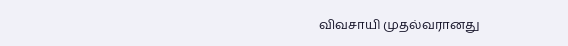விவசாயி முதல்வரானது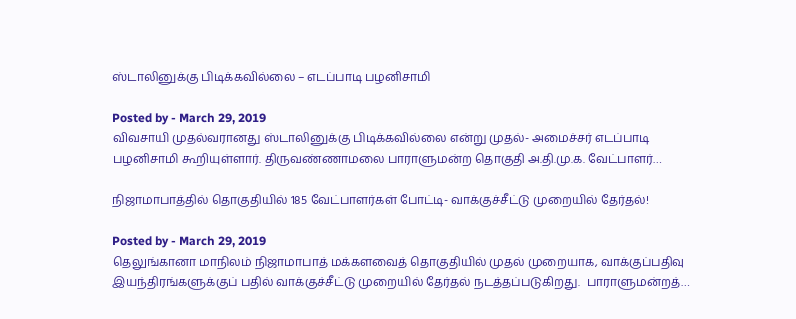ஸ்டாலினுக்கு பிடிக்கவில்லை – எடப்பாடி பழனிசாமி

Posted by - March 29, 2019
விவசாயி முதல்வரானது ஸ்டாலினுக்கு பிடிக்கவில்லை என்று முதல்- அமைச்சர் எடப்பாடி பழனிசாமி கூறியுள்ளார். திருவண்ணாமலை பாராளுமன்ற தொகுதி அ.தி.மு.க. வேட்பாளர்…

நிஜாமாபாத்தில் தொகுதியில் 185 வேட்பாளர்கள் போட்டி- வாக்குச்சீட்டு முறையில் தேர்தல்!

Posted by - March 29, 2019
தெலுங்கானா மாநிலம் நிஜாமாபாத் மக்களவைத் தொகுதியில் முதல் முறையாக, வாக்குப்பதிவு இயந்திரங்களுக்குப் பதில் வாக்குச்சீட்டு முறையில் தேர்தல் நடத்தப்படுகிறது.  பாராளுமன்றத்…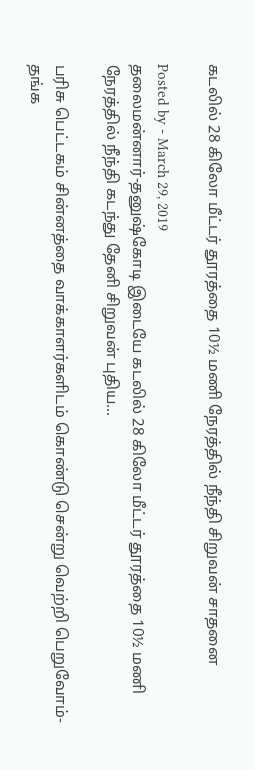கடலில் 28 கிலோ மீட்டர் தூரத்தை 10½ மணி நேரத்தில் நீந்தி சிறுவன் சாதனை

Posted by - March 29, 2019
தலைமன்னார்-தனுஷ்கோடி இடையே கடலில் 28 கிலோ மீட்டர் தூரத்தை 10½ மணி நேரத்தில் நீந்தி கடந்து தேனி சிறுவன் புதிய…

பரிசு பெட்டகம் சின்னத்தை வாக்காளர்களிடம் கொண்டு சென்று வெற்றி பெறுவோம்- தங்க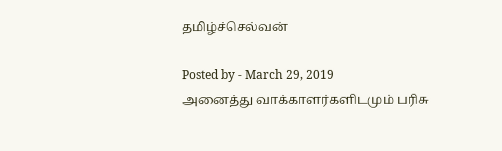தமிழ்ச்செல்வன்

Posted by - March 29, 2019
அனைத்து வாக்காளர்களிடமும் பரிசு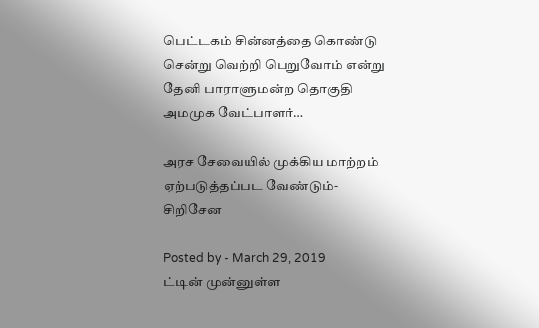பெட்டகம் சின்னத்தை கொண்டு சென்று வெற்றி பெறுவோம் என்று தேனி பாராளுமன்ற தொகுதி அமமுக வேட்பாளர்…

அரச சேவையில் முக்கிய மாற்றம் ஏற்படுத்தப்பட வேண்டும்- சிறிசேன

Posted by - March 29, 2019
ட்டின் முன்னுள்ள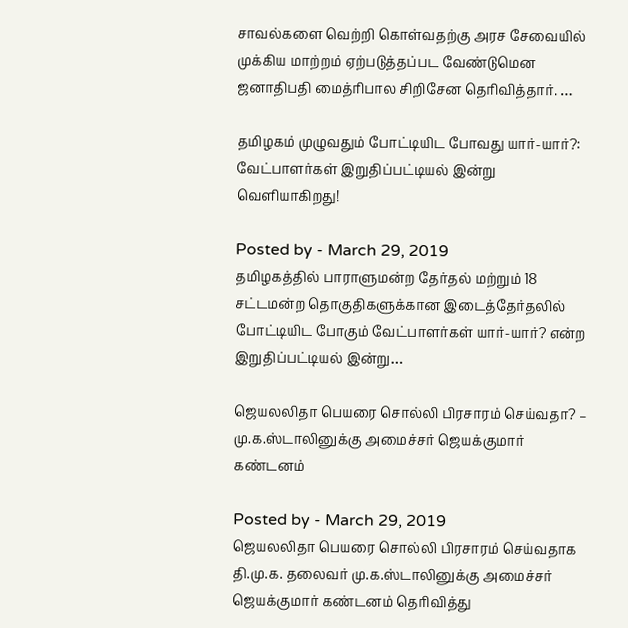சாவல்களை வெற்றி கொள்வதற்கு அரச சேவையில் முக்கிய மாற்றம் ஏற்படுத்தப்பட வேண்டுமென ஜனாதிபதி மைத்ரிபால சிறிசேன தெரிவித்தார். …

தமிழகம் முழுவதும் போட்டியிட போவது யார்-யார்?: வேட்பாளர்கள் இறுதிப்பட்டியல் இன்று வெளியாகிறது!

Posted by - March 29, 2019
தமிழகத்தில் பாராளுமன்ற தேர்தல் மற்றும் 18 சட்டமன்ற தொகுதிகளுக்கான இடைத்தேர்தலில் போட்டியிட போகும் வேட்பாளர்கள் யார்-யார்? என்ற இறுதிப்பட்டியல் இன்று…

ஜெயலலிதா பெயரை சொல்லி பிரசாரம் செய்வதா? – மு.க.ஸ்டாலினுக்கு அமைச்சர் ஜெயக்குமார் கண்டனம்

Posted by - March 29, 2019
ஜெயலலிதா பெயரை சொல்லி பிரசாரம் செய்வதாக தி.மு.க. தலைவர் மு.க.ஸ்டாலினுக்கு அமைச்சர் ஜெயக்குமார் கண்டனம் தெரிவித்து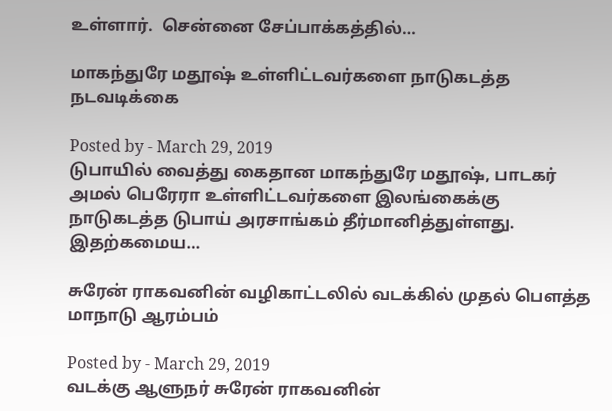உள்ளார்.  சென்னை சேப்பாக்கத்தில்…

மாகந்துரே மதூஷ் உள்ளிட்டவர்களை நாடுகடத்த நடவடிக்கை

Posted by - March 29, 2019
டுபாயில் வைத்து கைதான மாகந்துரே மதூஷ், பாடகர் அமல் பெரேரா உள்ளிட்டவர்களை இலங்கைக்கு நாடுகடத்த டுபாய் அரசாங்கம் தீர்மானித்துள்ளது. இதற்கமைய…

சுரேன் ராகவனின் வழிகாட்டலில் வடக்கில் முதல் பௌத்த மாநாடு ஆரம்பம்

Posted by - March 29, 2019
வடக்கு ஆளுநர் சுரேன் ராகவனின்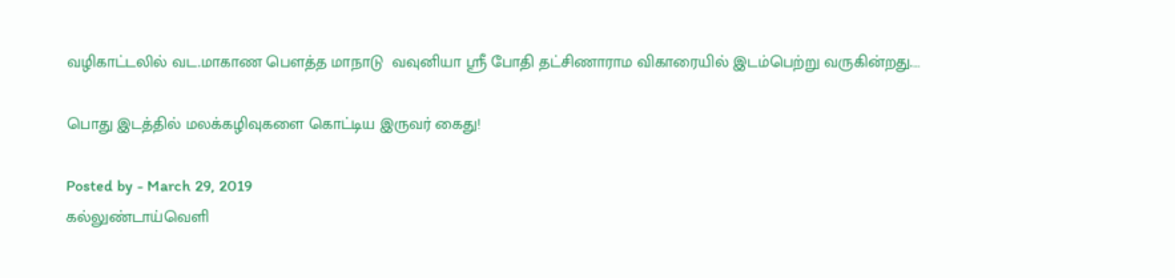வழிகாட்டலில் வட.மாகாண பௌத்த மாநாடு  வவுனியா ஸ்ரீ போதி தட்சிணாராம விகாரையில் இடம்பெற்று வருகின்றது.…

பொது இடத்தில் மலக்கழிவுகளை கொட்டிய இருவர் கைது!

Posted by - March 29, 2019
கல்லுண்டாய்வெளி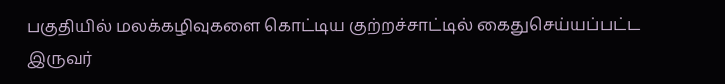பகுதியில் மலக்கழிவுகளை கொட்டிய குற்றச்சாட்டில் கைதுசெய்யப்பட்ட இருவர்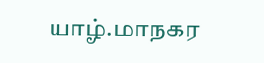யாழ்.மாநகர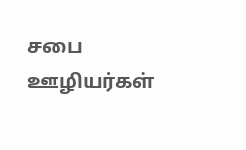சபை ஊழியர்கள்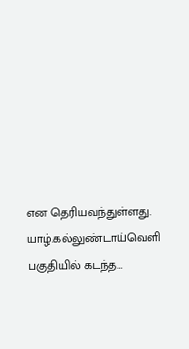என தெரியவந்துள்ளது.  யாழ்.கல்லுண்டாய்வெளி பகுதியில் கடந்த…